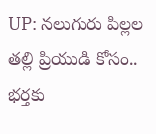UP: నలుగురు పిల్లల తల్లి ప్రియుడి కోసం.. భర్తకు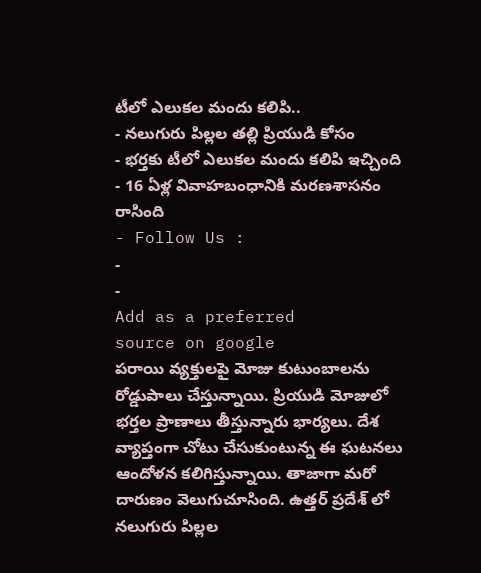టీలో ఎలుకల మందు కలిపి..
- నలుగురు పిల్లల తల్లి ప్రియుడి కోసం
- భర్తకు టీలో ఎలుకల మందు కలిపి ఇచ్చింది
- 16 ఏళ్ల వివాహబంధానికి మరణశాసనం రాసింది
- Follow Us :
-
-
Add as a preferred
source on google
పరాయి వ్యక్తులపై మోజు కుటుంబాలను రోడ్డుపాలు చేస్తున్నాయి. ప్రియుడి మోజులో భర్తల ప్రాణాలు తీస్తున్నారు భార్యలు. దేశ వ్యాప్తంగా చోటు చేసుకుంటున్న ఈ ఘటనలు ఆందోళన కలిగిస్తున్నాయి. తాజాగా మరో దారుణం వెలుగుచూసింది. ఉత్తర్ ప్రదేశ్ లో నలుగురు పిల్లల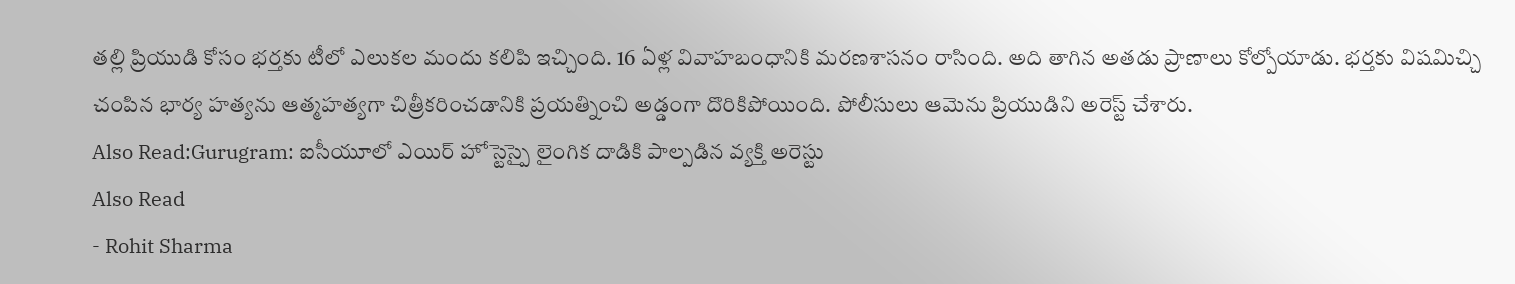తల్లి ప్రియుడి కోసం భర్తకు టీలో ఎలుకల మందు కలిపి ఇచ్చింది. 16 ఏళ్ల వివాహబంధానికి మరణశాసనం రాసింది. అది తాగిన అతడు ప్రాణాలు కోల్పోయాడు. భర్తకు విషమిచ్చి చంపిన భార్య హత్యను ఆత్మహత్యగా చిత్రీకరించడానికి ప్రయత్నించి అడ్డంగా దొరికిపోయింది. పోలీసులు ఆమెను ప్రియుడిని అరెస్ట్ చేశారు.
Also Read:Gurugram: ఐసీయూలో ఎయిర్ హోస్టెస్పై లైంగిక దాడికి పాల్పడిన వ్యక్తి అరెస్టు
Also Read
- Rohit Sharma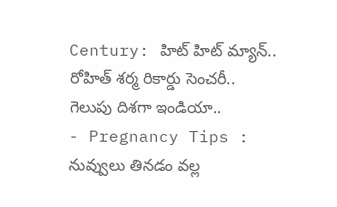Century: హిట్ హిట్ మ్యాన్.. రోహిత్ శర్మ రికార్డు సెంచరీ.. గెలుపు దిశగా ఇండియా..
- Pregnancy Tips : నువ్వులు తినడం వల్ల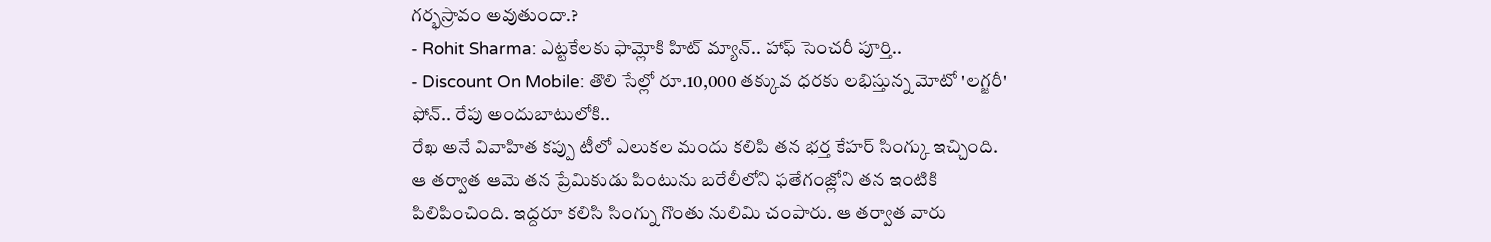గర్భస్రావం అవుతుందా.?
- Rohit Sharma: ఎట్టకేలకు ఫామ్లోకి హిట్ మ్యాన్.. హాఫ్ సెంచరీ పూర్తి..
- Discount On Mobile: తొలి సేల్లో రూ.10,000 తక్కువ ధరకు లభిస్తున్న మోటో 'లగ్జరీ' ఫోన్.. రేపు అందుబాటులోకి..
రేఖ అనే వివాహిత కప్పు టీలో ఎలుకల మందు కలిపి తన భర్త కేహర్ సింగ్కు ఇచ్చింది. ఆ తర్వాత ఆమె తన ప్రేమికుడు పింటును బరేలీలోని ఫతేగంజ్లోని తన ఇంటికి పిలిపించింది. ఇద్దరూ కలిసి సింగ్ను గొంతు నులిమి చంపారు. ఆ తర్వాత వారు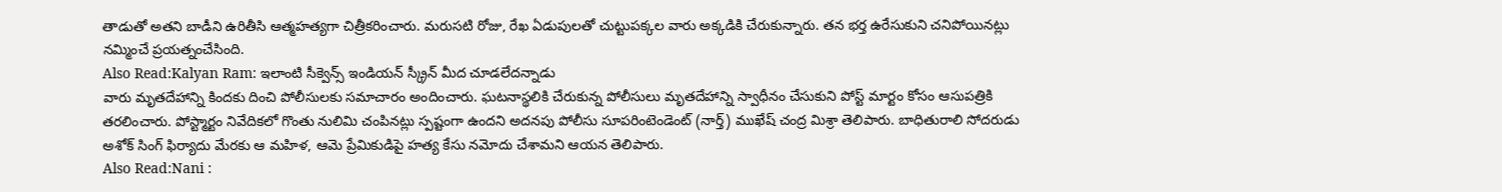తాడుతో అతని బాడీని ఉరితీసి ఆత్మహత్యగా చిత్రీకరించారు. మరుసటి రోజు, రేఖ ఏడుపులతో చుట్టుపక్కల వారు అక్కడికి చేరుకున్నారు. తన భర్త ఉరేసుకుని చనిపోయినట్లు నమ్మించే ప్రయత్నంచేసింది.
Also Read:Kalyan Ram: ఇలాంటి సీక్వెన్స్ ఇండియన్ స్క్రీన్ మీద చూడలేదన్నాడు
వారు మృతదేహాన్ని కిందకు దించి పోలీసులకు సమాచారం అందించారు. ఘటనాస్థలికి చేరుకున్న పోలీసులు మృతదేహాన్ని స్వాధీనం చేసుకుని పోస్ట్ మార్టం కోసం ఆసుపత్రికి తరలించారు. పోస్ట్మార్టం నివేదికలో గొంతు నులిమి చంపినట్లు స్పష్టంగా ఉందని అదనపు పోలీసు సూపరింటెండెంట్ (నార్త్) ముఖేష్ చంద్ర మిశ్రా తెలిపారు. బాధితురాలి సోదరుడు అశోక్ సింగ్ ఫిర్యాదు మేరకు ఆ మహిళ, ఆమె ప్రేమికుడిపై హత్య కేసు నమోదు చేశామని ఆయన తెలిపారు.
Also Read:Nani :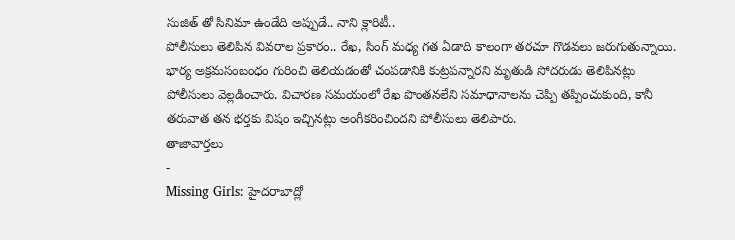సుజిత్ తో సినిమా ఉండేది అప్పుడే.. నాని క్లారిటీ..
పోలీసులు తెలిపిన వివరాల ప్రకారం.. రేఖ, సింగ్ మధ్య గత ఏడాది కాలంగా తరచూ గొడవలు జరుగుతున్నాయి. భార్య అక్రమసంబంధం గురించి తెలియడంతో చంపడానికి కుట్రపన్నారని మృతుడి సోదరుడు తెలిపినట్లు పోలీసులు వెల్లడించారు. విచారణ సమయంలో రేఖ పొంతనలేని సమాధానాలను చెప్పి తప్పించుకుంది, కానీ తరువాత తన భర్తకు విషం ఇచ్చినట్లు అంగీకరించిందని పోలీసులు తెలిపారు.
తాజావార్తలు
-
Missing Girls: హైదరాబాద్లో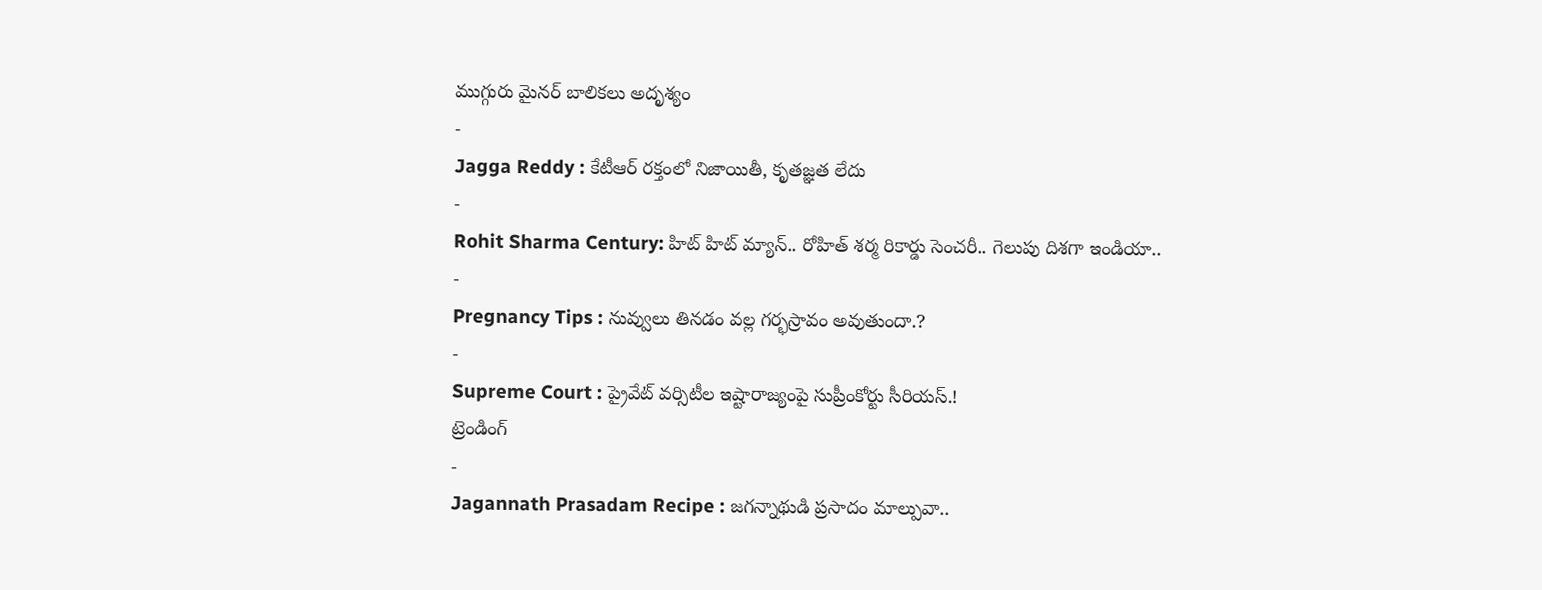ముగ్గురు మైనర్ బాలికలు అదృశ్యం
-
Jagga Reddy : కేటీఆర్ రక్తంలో నిజాయితీ, కృతజ్ఞత లేదు
-
Rohit Sharma Century: హిట్ హిట్ మ్యాన్.. రోహిత్ శర్మ రికార్డు సెంచరీ.. గెలుపు దిశగా ఇండియా..
-
Pregnancy Tips : నువ్వులు తినడం వల్ల గర్భస్రావం అవుతుందా.?
-
Supreme Court : ప్రైవేట్ వర్సిటీల ఇష్టారాజ్యంపై సుప్రీంకోర్టు సీరియస్.!
ట్రెండింగ్
-
Jagannath Prasadam Recipe : జగన్నాథుడి ప్రసాదం మాల్పువా..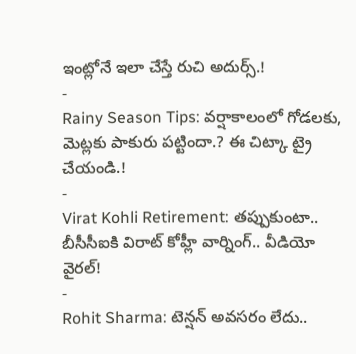ఇంట్లోనే ఇలా చేస్తే రుచి అదుర్స్.!
-
Rainy Season Tips: వర్షాకాలంలో గోడలకు, మెట్లకు పాకురు పట్టిందా.? ఈ చిట్కా ట్రై చేయండి.!
-
Virat Kohli Retirement: తప్పుకుంటా.. బీసీసీఐకి విరాట్ కోహ్లీ వార్నింగ్.. వీడియో వైరల్!
-
Rohit Sharma: టెన్షన్ అవసరం లేదు..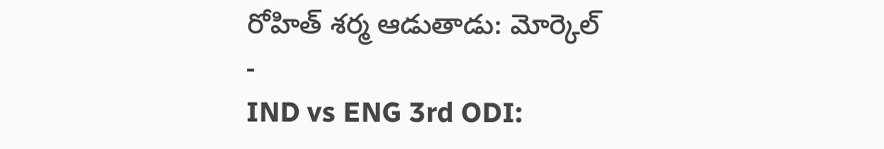రోహిత్ శర్మ ఆడుతాడు: మోర్కెల్
-
IND vs ENG 3rd ODI: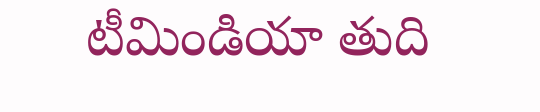టీమిండియా తుది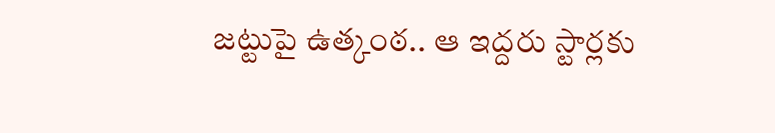జట్టుపై ఉత్కంఠ.. ఆ ఇద్దరు స్టార్లకు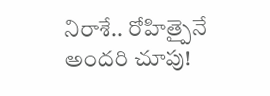నిరాశే.. రోహిత్పైనే అందరి చూపు!